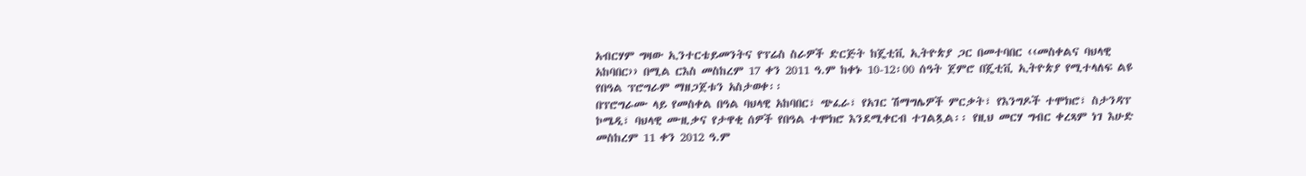አብርሃም ግዛው ኢንተርቴይመንትና የፕሬስ ስራዎች ድርጅት ከጄቲቪ ኢትዮጵያ ጋር በመተባበር ‹‹መስቀልና ባህላዊ አከባበር›› በሚል ርእስ መስከረም 17 ቀን 2011 ዓ.ም ከቀኑ 10-12፡00 ሰዓት ጀምሮ በጄቲቪ ኢትዮጵያ የሚተላለፍ ልዩ የበዓል ፕሮግራም ማዘጋጀቱን አስታወቀ፡፡
በፕሮግራሙ ላይ የመስቀል በዓል ባህላዊ አከባበር፣ ጭፈራ፣ የአገር ሽማግሌዎች ምርቃት፣ የእንግዶች ተሞክሮ፣ ስታንዳፕ ኮሜዲ፣ ባህላዊ ሙዚቃና የታዋቂ ሰዎች የበዓል ተሞክሮ እንደሚቀርብ ተገልጿል፡፡ የዚህ መርሃ ግብር ቀረጻም ነገ እሁድ መስከረም 11 ቀን 2012 ዓ.ም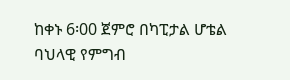ከቀኑ 6፡00 ጀምሮ በካፒታል ሆቴል ባህላዊ የምግብ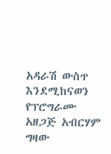አዳራሽ ውስጥ እንደሚከናወን የፕሮግራሙ አዘጋጅ አብርሃም ግዛው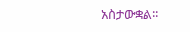አስታውቋል፡፡